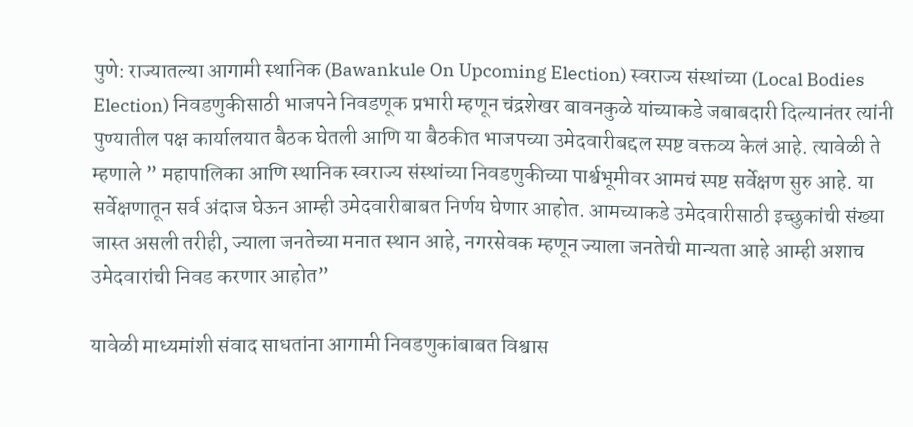पुणे: राज्यातल्या आगामी स्थानिक (Bawankule On Upcoming Election) स्वराज्य संस्थांच्या (Local Bodies Election) निवडणुकीसाठी भाजपने निवडणूक प्रभारी म्हणून चंद्रशेखर बावनकुळे यांच्याकडे जबाबदारी दिल्यानंतर त्यांनी पुण्यातील पक्ष कार्यालयात बैठक घेतली आणि या बैठकीत भाजपच्या उमेदवारीबद्दल स्पष्ट वक्तव्य केलं आहे. त्यावेळी ते म्हणाले ” महापालिका आणि स्थानिक स्वराज्य संस्थांच्या निवडणुकीच्या पार्श्वभूमीवर आमचं स्पष्ट सर्वेक्षण सुरु आहे. या सर्वेक्षणातून सर्व अंदाज घेऊन आम्ही उमेदवारीबाबत निर्णय घेणार आहोत. आमच्याकडे उमेदवारीसाठी इच्छुकांची संख्या जास्त असली तरीही, ज्याला जनतेच्या मनात स्थान आहे, नगरसेवक म्हणून ज्याला जनतेची मान्यता आहे आम्ही अशाच उमेदवारांची निवड करणार आहोत”

यावेळी माध्यमांशी संवाद साधतांना आगामी निवडणुकांबाबत विश्वास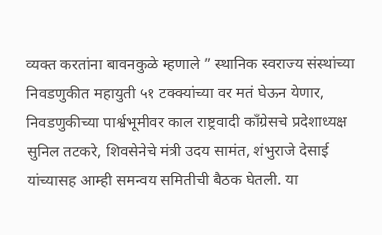व्यक्त करतांना बावनकुळे म्हणाले ” स्थानिक स्वराज्य संस्थांच्या निवडणुकीत महायुती ५१ टक्क्यांच्या वर मतं घेऊन येणार, निवडणुकीच्या पार्श्वभूमीवर काल राष्ट्रवादी कॉंग्रेसचे प्रदेशाध्यक्ष सुनिल तटकरे, शिवसेनेचे मंत्री उदय सामंत, शंभुराजे देसाई यांच्यासह आम्ही समन्वय समितीची बैठक घेतली. या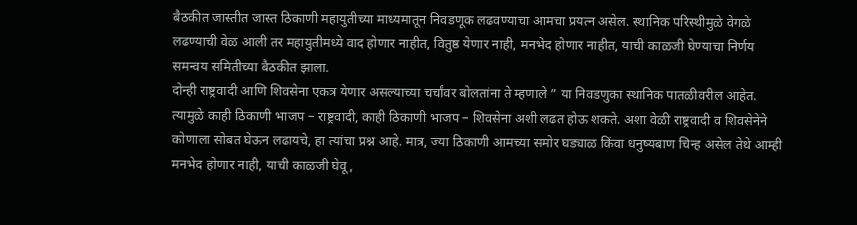बैठकीत जास्तीत जास्त ठिकाणी महायुतीच्या माध्यमातून निवडणूक लढवण्याचा आमचा प्रयत्न असेल. स्थानिक परिस्थीमुळे वेगळे लढण्याची वेळ आली तर महायुतीमध्ये वाद होणार नाहीत, वितुष्ठ येणार नाही, मनभेद होणार नाहीत, याची काळजी घेण्याचा निर्णय समन्वय समितीच्या बैठकीत झाला.
दोन्ही राष्ट्रवादी आणि शिवसेना एकत्र येणार असल्याच्या चर्चांवर बोलतांना ते म्हणाले ” या निवडणुका स्थानिक पातळीवरील आहेत. त्यामुळे काही ठिकाणी भाजप – राष्ट्रवादी, काही ठिकाणी भाजप – शिवसेना अशी लढत होऊ शकते. अशा वेळी राष्ट्रवादी व शिवसेनेने कोणाला सोबत घेऊन लढायचे, हा त्यांचा प्रश्न आहे. मात्र, ज्या ठिकाणी आमच्या समोर घड्याळ किंवा धनुष्यबाण चिन्ह असेल तेथे आम्ही मनभेद होणार नाही, याची काळजी घेवू,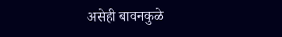असेही बावनकुळे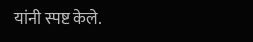यांनी स्पष्ट केले.